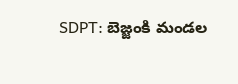SDPT: బెజ్జంకి మండల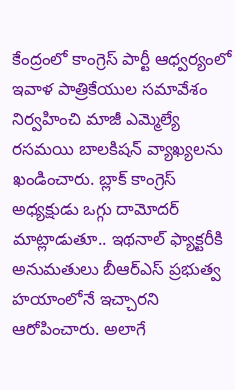కేంద్రంలో కాంగ్రెస్ పార్టీ ఆధ్వర్యంలో ఇవాళ పాత్రికేయుల సమావేశం నిర్వహించి మాజీ ఎమ్మెల్యే రసమయి బాలకిషన్ వ్యాఖ్యలను ఖండించారు. బ్లాక్ కాంగ్రెస్ అధ్యక్షుడు ఒగ్గు దామోదర్ మాట్లాడుతూ.. ఇథనాల్ ఫ్యాక్టరీకి అనుమతులు బీఆర్ఎస్ ప్రభుత్వ హయాంలోనే ఇచ్చారని ఆరోపించారు. అలాగే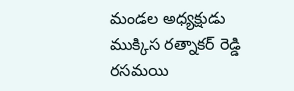మండల అధ్యక్షుడు ముక్కిస రత్నాకర్ రెడ్డి రసమయి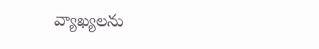వ్యాఖ్యలను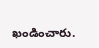ఖండించారు.